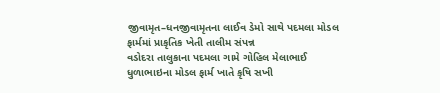જીવામૃત–ધનજીવામૃતના લાઈવ ડેમો સાથે પદમલા મોડલ ફાર્મમાં પ્રાકૃતિક ખેતી તાલીમ સંપન્ન
વડોદરા તાલુકાના પદમલા ગામે ગોહિલ મેલાભાઈ ધુળાભાઇના મોડલ ફાર્મ ખાતે કૃષિ સખી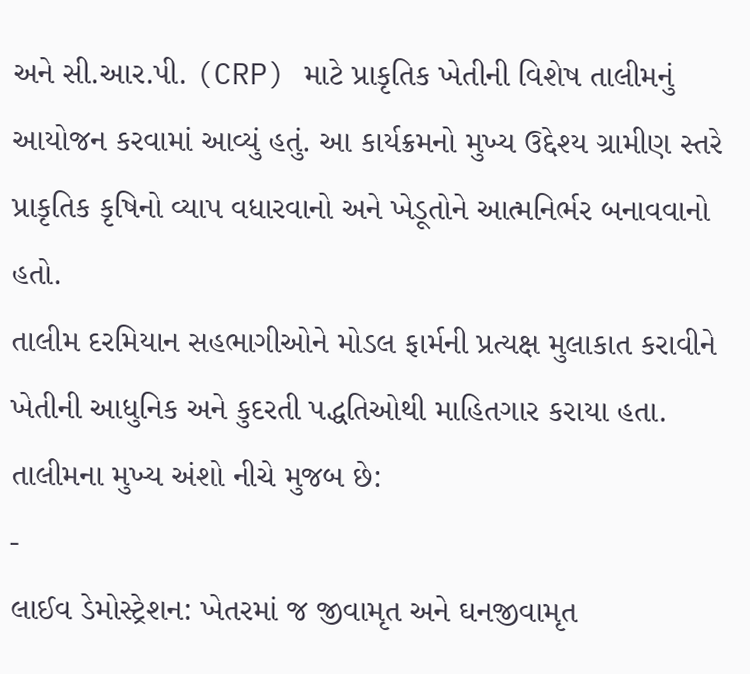અને સી.આર.પી. (CRP) માટે પ્રાકૃતિક ખેતીની વિશેષ તાલીમનું આયોજન કરવામાં આવ્યું હતું. આ કાર્યક્રમનો મુખ્ય ઉદ્દેશ્ય ગ્રામીણ સ્તરે પ્રાકૃતિક કૃષિનો વ્યાપ વધારવાનો અને ખેડૂતોને આત્મનિર્ભર બનાવવાનો હતો.
તાલીમ દરમિયાન સહભાગીઓને મોડલ ફાર્મની પ્રત્યક્ષ મુલાકાત કરાવીને ખેતીની આધુનિક અને કુદરતી પદ્ધતિઓથી માહિતગાર કરાયા હતા. તાલીમના મુખ્ય અંશો નીચે મુજબ છે:
-
લાઈવ ડેમોસ્ટ્રેશન: ખેતરમાં જ જીવામૃત અને ઘનજીવામૃત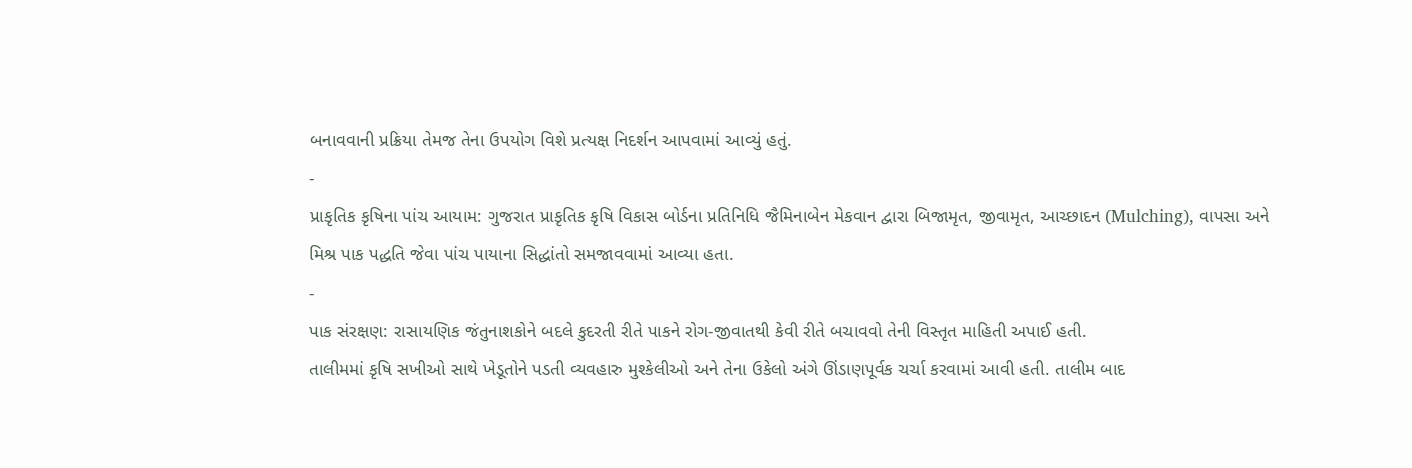બનાવવાની પ્રક્રિયા તેમજ તેના ઉપયોગ વિશે પ્રત્યક્ષ નિદર્શન આપવામાં આવ્યું હતું.
-
પ્રાકૃતિક કૃષિના પાંચ આયામ: ગુજરાત પ્રાકૃતિક કૃષિ વિકાસ બોર્ડના પ્રતિનિધિ જૈમિનાબેન મેકવાન દ્વારા બિજામૃત, જીવામૃત, આચ્છાદન (Mulching), વાપસા અને મિશ્ર પાક પદ્ધતિ જેવા પાંચ પાયાના સિદ્ધાંતો સમજાવવામાં આવ્યા હતા.
-
પાક સંરક્ષણ: રાસાયણિક જંતુનાશકોને બદલે કુદરતી રીતે પાકને રોગ-જીવાતથી કેવી રીતે બચાવવો તેની વિસ્તૃત માહિતી અપાઈ હતી.
તાલીમમાં કૃષિ સખીઓ સાથે ખેડૂતોને પડતી વ્યવહારુ મુશ્કેલીઓ અને તેના ઉકેલો અંગે ઊંડાણપૂર્વક ચર્ચા કરવામાં આવી હતી. તાલીમ બાદ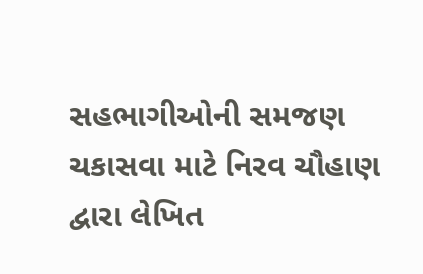સહભાગીઓની સમજણ ચકાસવા માટે નિરવ ચૌહાણ દ્વારા લેખિત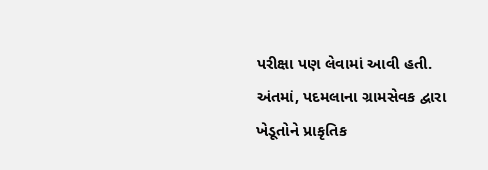પરીક્ષા પણ લેવામાં આવી હતી. અંતમાં, પદમલાના ગ્રામસેવક દ્વારા ખેડૂતોને પ્રાકૃતિક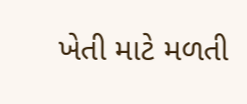ખેતી માટે મળતી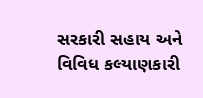સરકારી સહાય અને વિવિધ કલ્યાણકારી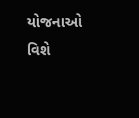યોજનાઓ વિશે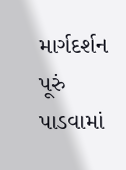માર્ગદર્શન પૂરું પાડવામાં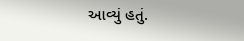આવ્યું હતું.